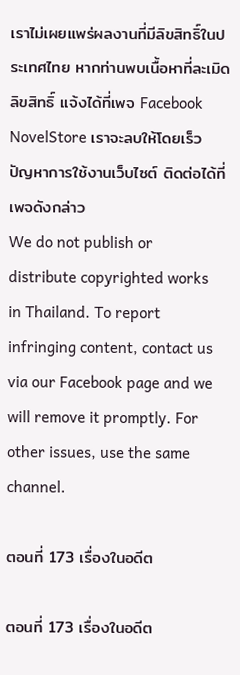เราไม่เผยแพร่ผลงานที่มีลิขสิทธิ์ในประเทศไทย หากท่านพบเนื้อหาที่ละเมิดลิขสิทธิ์ แจ้งได้ที่เพจ Facebook NovelStore เราจะลบให้โดยเร็ว
ปัญหาการใช้งานเว็บไซต์ ติดต่อได้ที่เพจดังกล่าว
We do not publish or distribute copyrighted works in Thailand. To report infringing content, contact us via our Facebook page and we will remove it promptly. For other issues, use the same channel.

ตอนที่ 173 เรื่องในอดีต

ตอนที่ 173 เรื่องในอดีต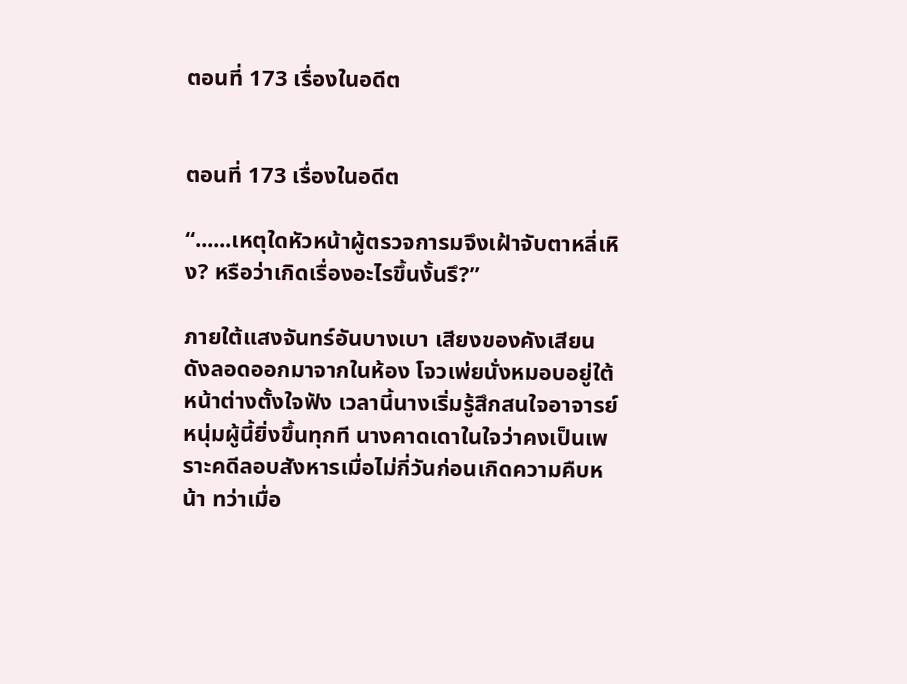ตอนที่ 173 เรื่องในอดีต


ตอนที่ 173 เรื่องในอดีต

“......เหตุใดหัวหน้าผู้ตรวจการมจึงเฝ้าจับตาหลี่เหิง? หรือว่าเกิดเรื่องอะไรขึ้นงั้นรึ?”

ภายใต้แสงจันทร์อันบางเบา เสียงของคังเสียนดังลอดออกมาจากในห้อง โจวเพ่ยนั่งหมอบอยู่ใต้หน้าต่างตั้งใจฟัง เวลานี้นางเริ่มรู้สึกสนใจอาจารย์หนุ่มผู้นี้ยิ่งขึ้นทุกที นางคาดเดาในใจว่าคงเป็นเพราะคดีลอบสังหารเมื่อไม่กี่วันก่อนเกิดความคืบหน้า ทว่าเมื่อ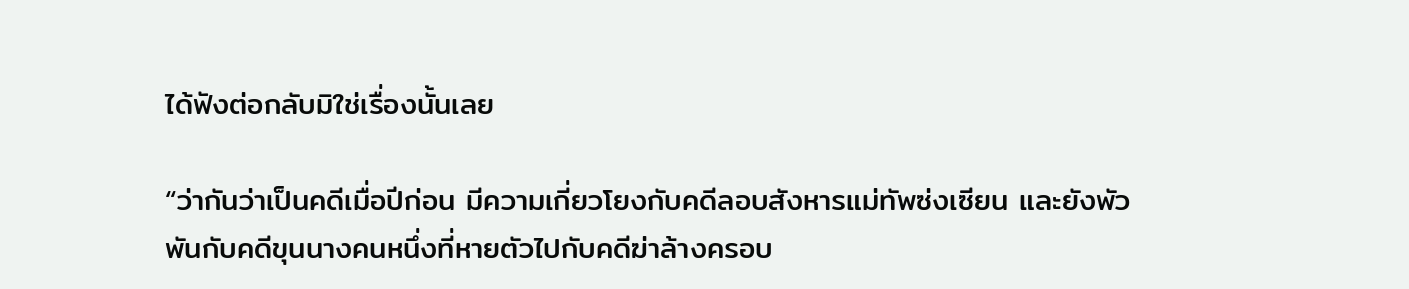ได้ฟังต่อกลับมิใช่เรื่องนั้นเลย

“ว่ากันว่าเป็นคดีเมื่อปีก่อน มีความเกี่ยวโยงกับคดีลอบสังหารแม่ทัพซ่งเซียน และยังพัวพันกับคดีขุนนางคนหนึ่งที่หายตัวไปกับคดีฆ่าล้างครอบ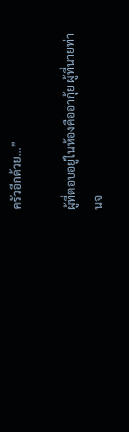ครัวอีกด้วย…”

ผู้ที่ตอบอยู่ในห้องคืออากุ้ย ผู้ที่นายท่านจ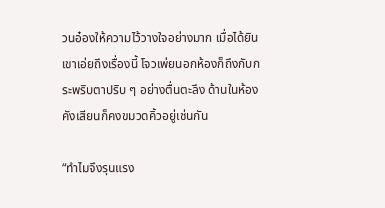วนอ๋องให้ความไว้วางใจอย่างมาก เมื่อได้ยินเขาเอ่ยถึงเรื่องนี้ โจวเพ่ยนอกห้องก็ถึงกับกระพริบตาปริบ ๆ อย่างตื่นตะลึง ด้านในห้อง คังเสียนก็คงขมวดคิ้วอยู่เช่นกัน

“ทำไมจึงรุนแรง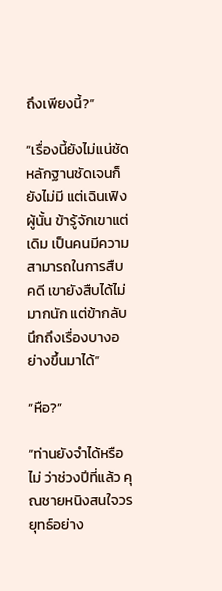ถึงเพียงนี้?”

“เรื่องนี้ยังไม่แน่ชัด หลักฐานชัดเจนก็ยังไม่มี แต่เฉินเฟิงผู้นั้น ข้ารู้จักเขาแต่เดิม เป็นคนมีความสามารถในการสืบคดี เขายังสืบได้ไม่มากนัก แต่ข้ากลับนึกถึงเรื่องบางอย่างขึ้นมาได้”

“หือ?”

“ท่านยังจำได้หรือไม่ ว่าช่วงปีที่แล้ว คุณชายหนิงสนใจวรยุทธ์อย่าง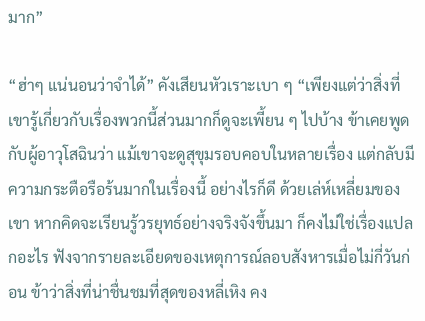มาก”

“ฮ่าๆ แน่นอนว่าจำได้” คังเสียนหัวเราะเบา ๆ “เพียงแต่ว่าสิ่งที่เขารู้เกี่ยวกับเรื่องพวกนี้ส่วนมากก็ดูจะเพี้ยน ๆ ไปบ้าง ข้าเคยพูดกับผู้อาวุโสฉินว่า แม้เขาจะดูสุขุมรอบคอบในหลายเรื่อง แต่กลับมีความกระตือรือร้นมากในเรื่องนี้ อย่างไรก็ดี ด้วยเล่ห์เหลี่ยมของเขา หากคิดจะเรียนรู้วรยุทธ์อย่างจริงจังขึ้นมา ก็คงไม่ใช่เรื่องแปลกอะไร ฟังจากรายละเอียดของเหตุการณ์ลอบสังหารเมื่อไม่กี่วันก่อน ข้าว่าสิ่งที่น่าชื่นชมที่สุดของหลี่เหิง คง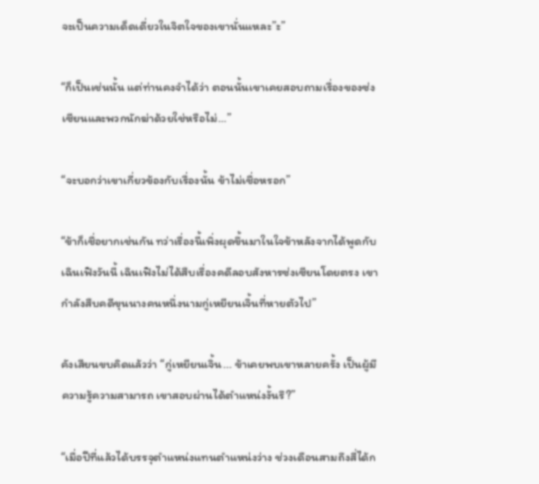จะเป็นความเด็ดเดี่ยวในจิตใจของเขานั่นแหละ”ะ”

“ก็เป็นเช่นนั้น แต่ท่านคงจำได้ว่า ตอนนั้นเขาเคยสอบถามเรื่องของซ่งเซียนและพวกนักฆ่าด้วยใช่หรือไม่…”

“จะบอกว่าเขาเกี่ยวข้องกับเรื่องนั้น ข้าไม่เชื่อหรอก”

“ข้าก็เชื่อยากเช่นกัน ทว่าเรื่องนี้เพิ่งผุดขึ้นมาในใจข้าหลังจากได้พูดกับเฉินเฟิงวันนี้ เฉินเฟิงไม่ได้สืบเรื่องคดีลอบสังหารซ่งเซียนโดยตรง เขากำลังสืบคดีขุนนางคนหนึ่งนามกู่เหยียนเจิ้นที่หายตัวไป”

คังเสียนขบคิดแล้วว่า “กู่เหยียนเจิ้น... ข้าเคยพบเขาหลายครั้ง เป็นผู้มีความรู้ความสามารถ เขาสอบผ่านได้ตำแหน่งงั้นรึ?”

“เมื่อปีที่แล้วได้บรรจุตำแหน่งแทนตำแหน่งว่าง ช่วงเดือนสามถึงสี่ได้ก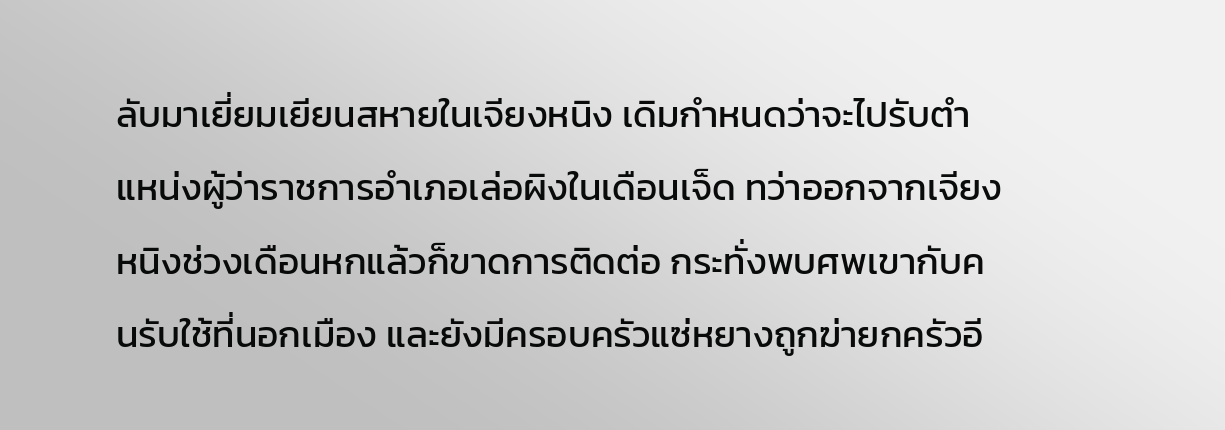ลับมาเยี่ยมเยียนสหายในเจียงหนิง เดิมกำหนดว่าจะไปรับตำแหน่งผู้ว่าราชการอำเภอเล่อผิงในเดือนเจ็ด ทว่าออกจากเจียงหนิงช่วงเดือนหกแล้วก็ขาดการติดต่อ กระทั่งพบศพเขากับคนรับใช้ที่นอกเมือง และยังมีครอบครัวแซ่หยางถูกฆ่ายกครัวอี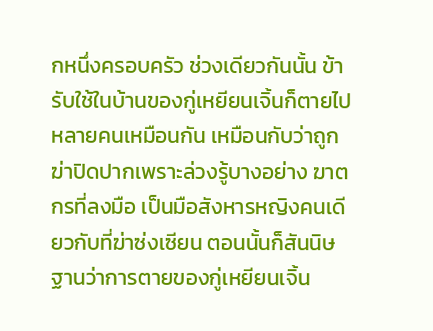กหนึ่งครอบครัว ช่วงเดียวกันนั้น ข้ารับใช้ในบ้านของกู่เหยียนเจิ้นก็ตายไปหลายคนเหมือนกัน เหมือนกับว่าถูกฆ่าปิดปากเพราะล่วงรู้บางอย่าง ฆาตกรที่ลงมือ เป็นมือสังหารหญิงคนเดียวกับที่ฆ่าซ่งเซียน ตอนนั้นก็สันนิษฐานว่าการตายของกู่เหยียนเจิ้น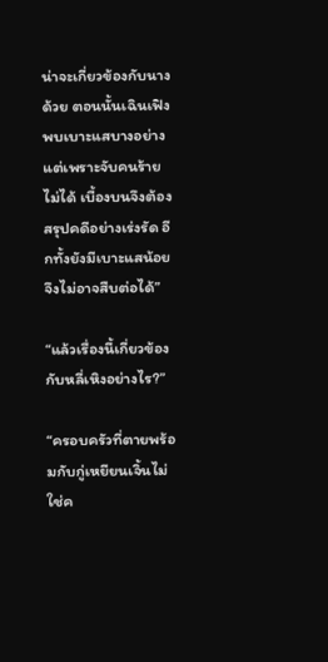น่าจะเกี่ยวข้องกับนางด้วย ตอนนั้นเฉินเฟิงพบเบาะแสบางอย่าง แต่เพราะจับคนร้ายไม่ได้ เบื้องบนจึงต้องสรุปคดีอย่างเร่งรัด อีกทั้งยังมีเบาะแสน้อย จึงไม่อาจสืบต่อได้”

“แล้วเรื่องนี้เกี่ยวข้องกับหลี่เหิงอย่างไร?”

“ครอบครัวที่ตายพร้อมกับกู่เหยียนเจิ้นไม่ใช่ค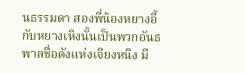นธรรมดา สองพี่น้องหยางอี้กับหยางเหิงนั้นเป็นพวกอันธพาลชื่อดังแห่งเจียงหนิง มี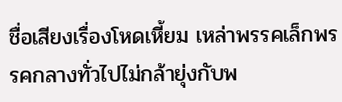ชื่อเสียงเรื่องโหดเหี้ยม เหล่าพรรคเล็กพรรคกลางทั่วไปไม่กล้ายุ่งกับพ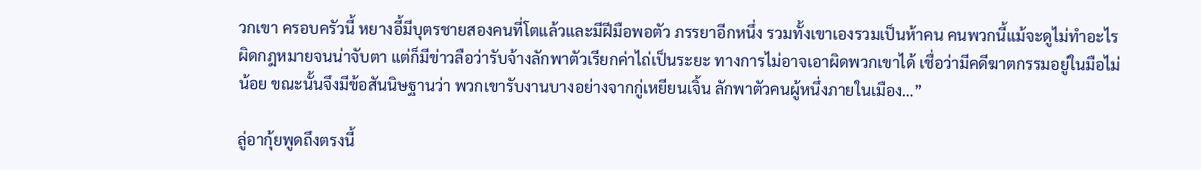วกเขา ครอบครัวนี้ หยางอี้มีบุตรชายสองคนที่โตแล้วและมีฝีมือพอตัว ภรรยาอีกหนึ่ง รวมทั้งเขาเองรวมเป็นห้าคน คนพวกนี้แม้จะดูไม่ทำอะไรผิดกฎหมายจนน่าจับตา แต่ก็มีข่าวลือว่ารับจ้างลักพาตัวเรียกค่าไถ่เป็นระยะ ทางการไม่อาจเอาผิดพวกเขาได้ เชื่อว่ามีคดีฆาตกรรมอยู่ในมือไม่น้อย ขณะนั้นจึงมีข้อสันนิษฐานว่า พวกเขารับงานบางอย่างจากกู่เหยียนเจิ้น ลักพาตัวคนผู้หนึ่งภายในเมือง…”

ลู่อากุ้ยพูดถึงตรงนี้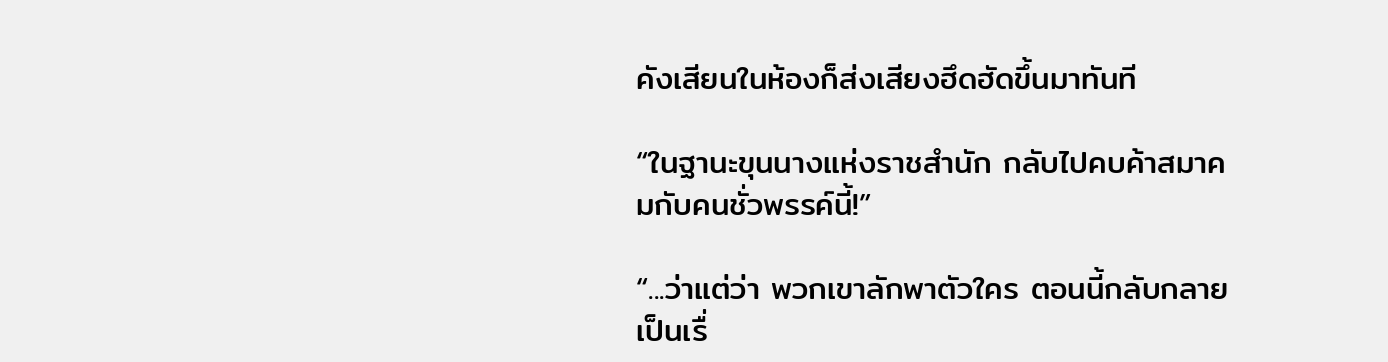คังเสียนในห้องก็ส่งเสียงฮึดฮัดขึ้นมาทันที

“ในฐานะขุนนางแห่งราชสำนัก กลับไปคบค้าสมาคมกับคนชั่วพรรค์นี้!”

“...ว่าแต่ว่า พวกเขาลักพาตัวใคร ตอนนี้กลับกลายเป็นเรื่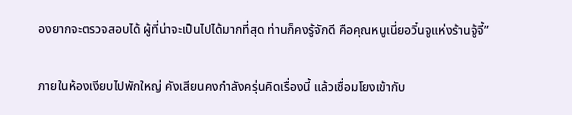องยากจะตรวจสอบได้ ผู้ที่น่าจะเป็นไปได้มากที่สุด ท่านก็คงรู้จักดี คือคุณหนูเนี่ยอวิ๋นจูแห่งร้านจู้จี้”

ภายในห้องเงียบไปพักใหญ่ คังเสียนคงกำลังครุ่นคิดเรื่องนี้ แล้วเชื่อมโยงเข้ากับ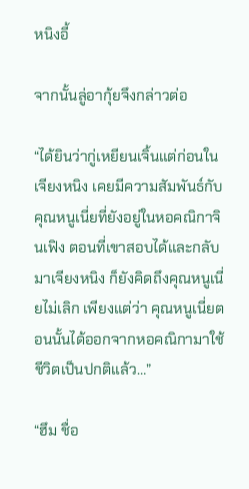หนิงอี้

จากนั้นลู่อากุ้ยจึงกล่าวต่อ

“ได้ยินว่ากู่เหยียนเจิ้นแต่ก่อนในเจียงหนิง เคยมีความสัมพันธ์กับคุณหนูเนี่ยที่ยังอยู่ในหอคณิกาจินเฟิง ตอนที่เขาสอบได้และกลับมาเจียงหนิง ก็ยังคิดถึงคุณหนูเนี่ยไม่เลิก เพียงแต่ว่า คุณหนูเนี่ยตอนนั้นได้ออกจากหอคณิกามาใช้ชีวิตเป็นปกติแล้ว…”

“ฮึม ชื่อ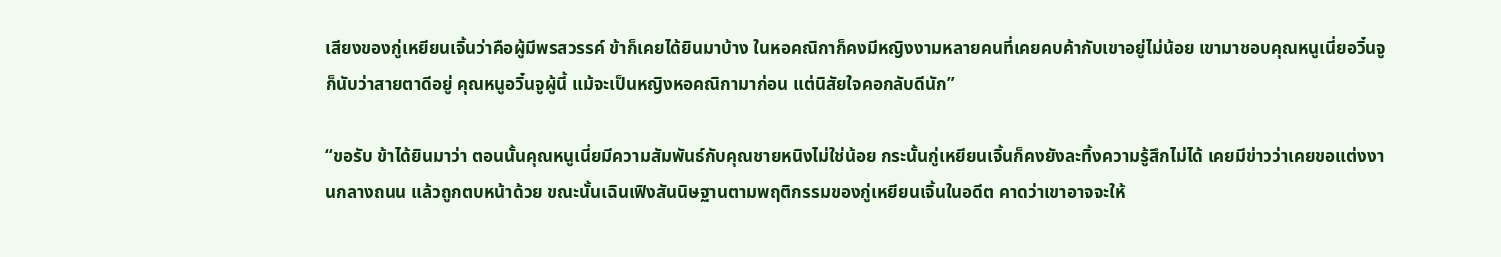เสียงของกู่เหยียนเจิ้นว่าคือผู้มีพรสวรรค์ ข้าก็เคยได้ยินมาบ้าง ในหอคณิกาก็คงมีหญิงงามหลายคนที่เคยคบค้ากับเขาอยู่ไม่น้อย เขามาชอบคุณหนูเนี่ยอวิ๋นจูก็นับว่าสายตาดีอยู่ คุณหนูอวิ๋นจูผู้นี้ แม้จะเป็นหญิงหอคณิกามาก่อน แต่นิสัยใจคอกลับดีนัก”

“ขอรับ ข้าได้ยินมาว่า ตอนนั้นคุณหนูเนี่ยมีความสัมพันธ์กับคุณชายหนิงไม่ใช่น้อย กระนั้นกู่เหยียนเจิ้นก็คงยังละทิ้งความรู้สึกไม่ได้ เคยมีข่าวว่าเคยขอแต่งงานกลางถนน แล้วถูกตบหน้าด้วย ขณะนั้นเฉินเฟิงสันนิษฐานตามพฤติกรรมของกู่เหยียนเจิ้นในอดีต คาดว่าเขาอาจจะให้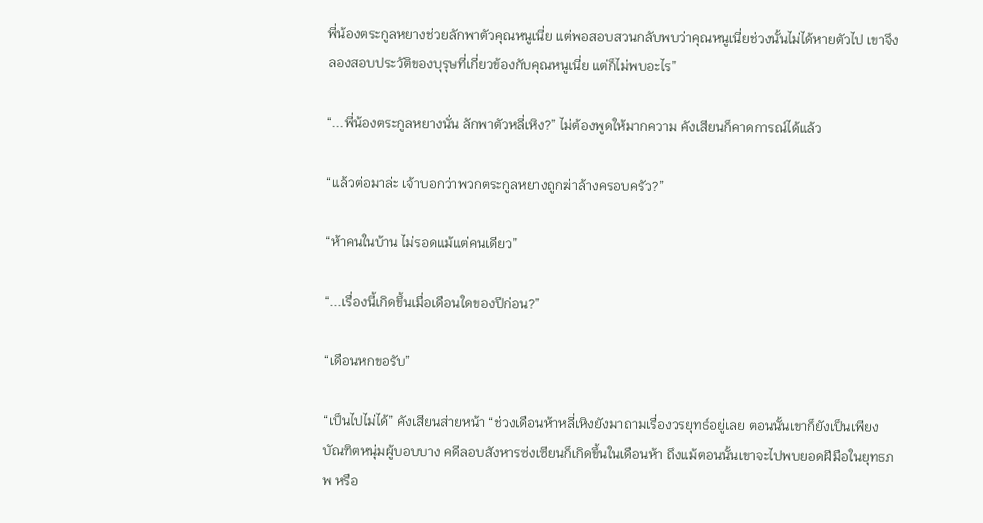พี่น้องตระกูลหยางช่วยลักพาตัวคุณหนูเนี่ย แต่พอสอบสวนกลับพบว่าคุณหนูเนี่ยช่วงนั้นไม่ได้หายตัวไป เขาจึงลองสอบประวัติของบุรุษที่เกี่ยวข้องกับคุณหนูเนี่ย แต่ก็ไม่พบอะไร”

“...พี่น้องตระกูลหยางนั่น ลักพาตัวหลี่เหิง?” ไม่ต้องพูดให้มากความ คังเสียนก็คาดการณ์ได้แล้ว

“แล้วต่อมาล่ะ เจ้าบอกว่าพวกตระกูลหยางถูกฆ่าล้างครอบครัว?”

“ห้าคนในบ้าน ไม่รอดแม้แต่คนเดียว”

“...เรื่องนี้เกิดขึ้นเมื่อเดือนใดของปีก่อน?”

“เดือนหกขอรับ”

“เป็นไปไม่ได้” คังเสียนส่ายหน้า “ช่วงเดือนห้าหลี่เหิงยังมาถามเรื่องวรยุทธ์อยู่เลย ตอนนั้นเขาก็ยังเป็นเพียงบัณฑิตหนุ่มผู้บอบบาง คดีลอบสังหารซ่งเซียนก็เกิดขึ้นในเดือนห้า ถึงแม้ตอนนั้นเขาจะไปพบยอดฝีมือในยุทธภพ หรือ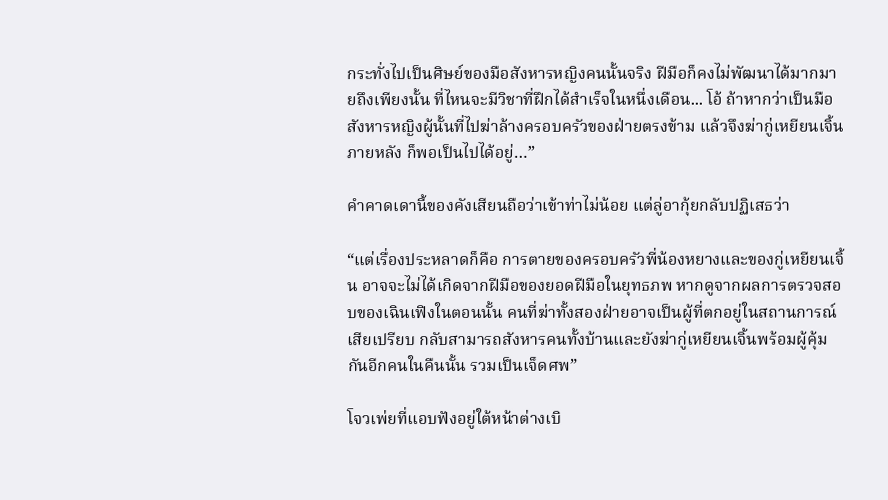กระทั่งไปเป็นศิษย์ของมือสังหารหญิงคนนั้นจริง ฝีมือก็คงไม่พัฒนาได้มากมายถึงเพียงนั้น ที่ไหนจะมีวิชาที่ฝึกได้สำเร็จในหนึ่งเดือน... โอ้ ถ้าหากว่าเป็นมือสังหารหญิงผู้นั้นที่ไปฆ่าล้างครอบครัวของฝ่ายตรงข้าม แล้วจึงฆ่ากู่เหยียนเจิ้นภายหลัง ก็พอเป็นไปได้อยู่…”

คำคาดเดานี้ของคังเสียนถือว่าเข้าท่าไม่น้อย แต่ลู่อากุ้ยกลับปฏิเสธว่า

“แต่เรื่องประหลาดก็คือ การตายของครอบครัวพี่น้องหยางและของกู่เหยียนเจิ้น อาจจะไม่ได้เกิดจากฝีมือของยอดฝีมือในยุทธภพ หากดูจากผลการตรวจสอบของเฉินเฟิงในตอนนั้น คนที่ฆ่าทั้งสองฝ่ายอาจเป็นผู้ที่ตกอยู่ในสถานการณ์เสียเปรียบ กลับสามารถสังหารคนทั้งบ้านและยังฆ่ากู่เหยียนเจิ้นพร้อมผู้คุ้มกันอีกคนในคืนนั้น รวมเป็นเจ็ดศพ”

โจวเพ่ยที่แอบฟังอยู่ใต้หน้าต่างเบิ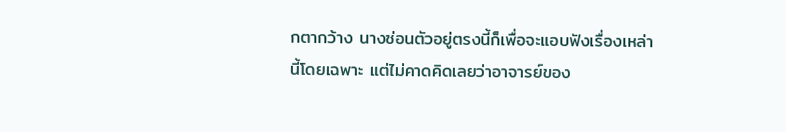กตากว้าง นางซ่อนตัวอยู่ตรงนี้ก็เพื่อจะแอบฟังเรื่องเหล่านี้โดยเฉพาะ แต่ไม่คาดคิดเลยว่าอาจารย์ของ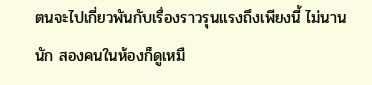ตนจะไปเกี่ยวพันกับเรื่องราวรุนแรงถึงเพียงนี้ ไม่นานนัก สองคนในห้องก็ดูเหมื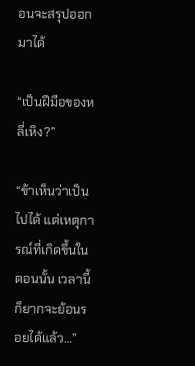อนจะสรุปออกมาได้

“เป็นฝีมือของหลี่เหิง?”

“ข้าเห็นว่าเป็นไปได้ แต่เหตุการณ์ที่เกิดขึ้นในตอนนั้น เวลานี้ก็ยากจะย้อนรอยได้แล้ว…”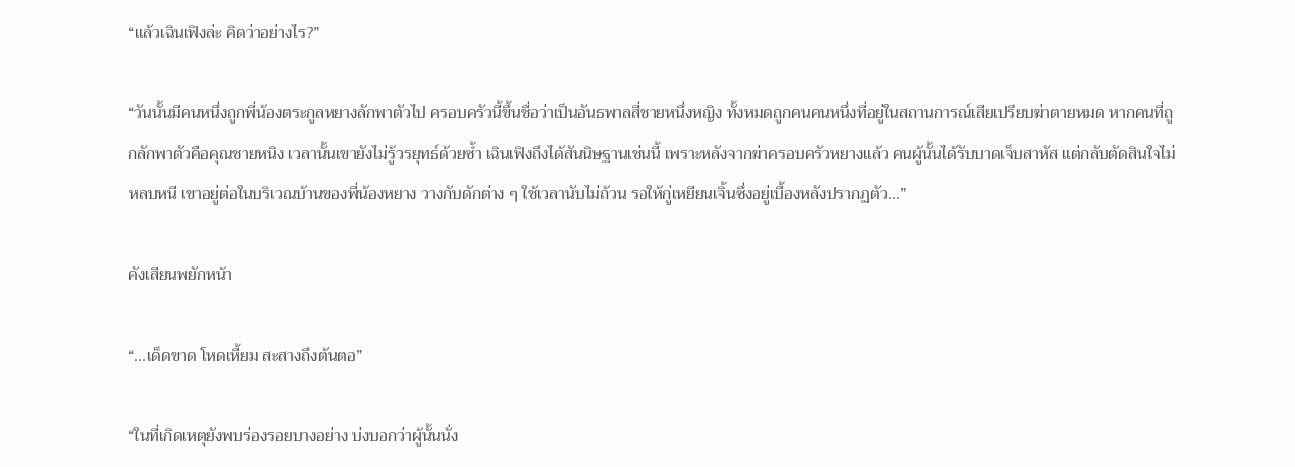“แล้วเฉินเฟิงล่ะ คิดว่าอย่างไร?”

“วันนั้นมีคนหนึ่งถูกพี่น้องตระกูลหยางลักพาตัวไป ครอบครัวนี้ขึ้นชื่อว่าเป็นอันธพาลสี่ชายหนึ่งหญิง ทั้งหมดถูกคนคนหนึ่งที่อยู่ในสถานการณ์เสียเปรียบฆ่าตายหมด หากคนที่ถูกลักพาตัวคือคุณชายหนิง เวลานั้นเขายังไม่รู้วรยุทธ์ด้วยซ้ำ เฉินเฟิงถึงได้สันนิษฐานเช่นนี้ เพราะหลังจากฆ่าครอบครัวหยางแล้ว คนผู้นั้นได้รับบาดเจ็บสาหัส แต่กลับตัดสินใจไม่หลบหนี เขาอยู่ต่อในบริเวณบ้านของพี่น้องหยาง วางกับดักต่าง ๆ ใช้เวลานับไม่ถ้วน รอให้กู่เหยียนเจิ้นซึ่งอยู่เบื้องหลังปรากฏตัว…”

คังเสียนพยักหน้า

“...เด็ดขาด โหดเหี้ยม สะสางถึงต้นตอ”

“ในที่เกิดเหตุยังพบร่องรอยบางอย่าง บ่งบอกว่าผู้นั้นนั่ง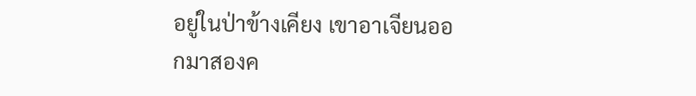อยู่ในป่าข้างเคียง เขาอาเจียนออกมาสองค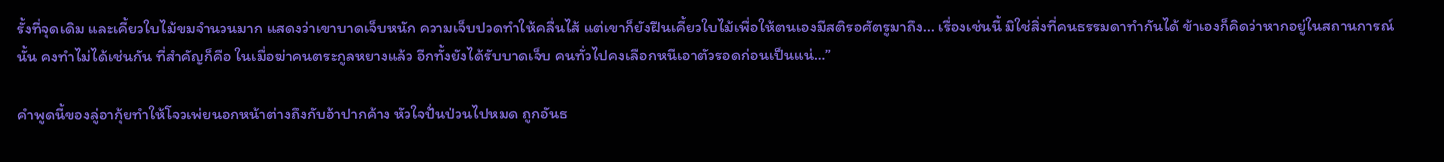รั้งที่จุดเดิม และเคี้ยวใบไม้ขมจำนวนมาก แสดงว่าเขาบาดเจ็บหนัก ความเจ็บปวดทำให้คลื่นไส้ แต่เขาก็ยังฝืนเคี้ยวใบไม้เพื่อให้ตนเองมีสติรอศัตรูมาถึง... เรื่องเช่นนี้ มิใช่สิ่งที่คนธรรมดาทำกันได้ ข้าเองก็คิดว่าหากอยู่ในสถานการณ์นั้น คงทำไม่ได้เช่นกัน ที่สำคัญก็คือ ในเมื่อฆ่าคนตระกูลหยางแล้ว อีกทั้งยังได้รับบาดเจ็บ คนทั่วไปคงเลือกหนีเอาตัวรอดก่อนเป็นแน่…”

คำพูดนี้ของลู่อากุ้ยทำให้โจวเพ่ยนอกหน้าต่างถึงกับอ้าปากค้าง หัวใจปั่นป่วนไปหมด ถูกอันธ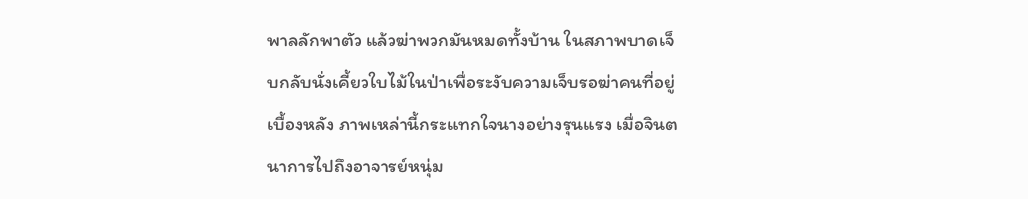พาลลักพาตัว แล้วฆ่าพวกมันหมดทั้งบ้าน ในสภาพบาดเจ็บกลับนั่งเคี้ยวใบไม้ในป่าเพื่อระงับความเจ็บรอฆ่าคนที่อยู่เบื้องหลัง ภาพเหล่านี้กระแทกใจนางอย่างรุนแรง เมื่อจินตนาการไปถึงอาจารย์หนุ่ม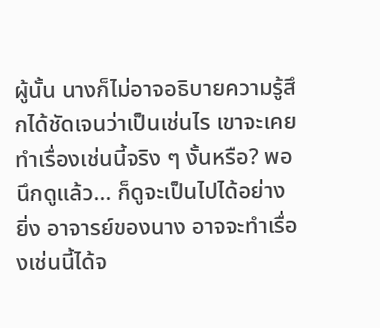ผู้นั้น นางก็ไม่อาจอธิบายความรู้สึกได้ชัดเจนว่าเป็นเช่นไร เขาจะเคยทำเรื่องเช่นนี้จริง ๆ งั้นหรือ? พอนึกดูแล้ว... ก็ดูจะเป็นไปได้อย่างยิ่ง อาจารย์ของนาง อาจจะทำเรื่องเช่นนี้ได้จ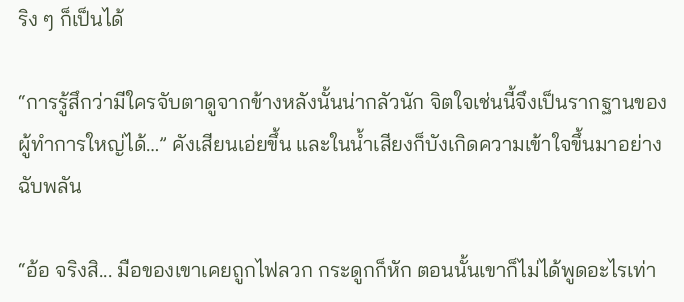ริง ๆ ก็เป็นได้

“การรู้สึกว่ามีใครจับตาดูจากข้างหลังนั้นน่ากลัวนัก จิตใจเช่นนี้จึงเป็นรากฐานของผู้ทำการใหญ่ได้…” คังเสียนเอ่ยขึ้น และในน้ำเสียงก็บังเกิดความเข้าใจขึ้นมาอย่างฉับพลัน

“อ้อ จริงสิ... มือของเขาเคยถูกไฟลวก กระดูกก็หัก ตอนนั้นเขาก็ไม่ได้พูดอะไรเท่า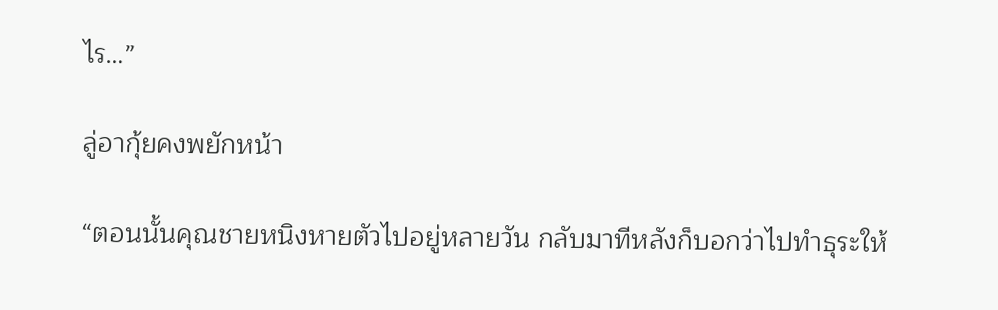ไร…”

ลู่อากุ้ยคงพยักหน้า

“ตอนนั้นคุณชายหนิงหายตัวไปอยู่หลายวัน กลับมาทีหลังก็บอกว่าไปทำธุระให้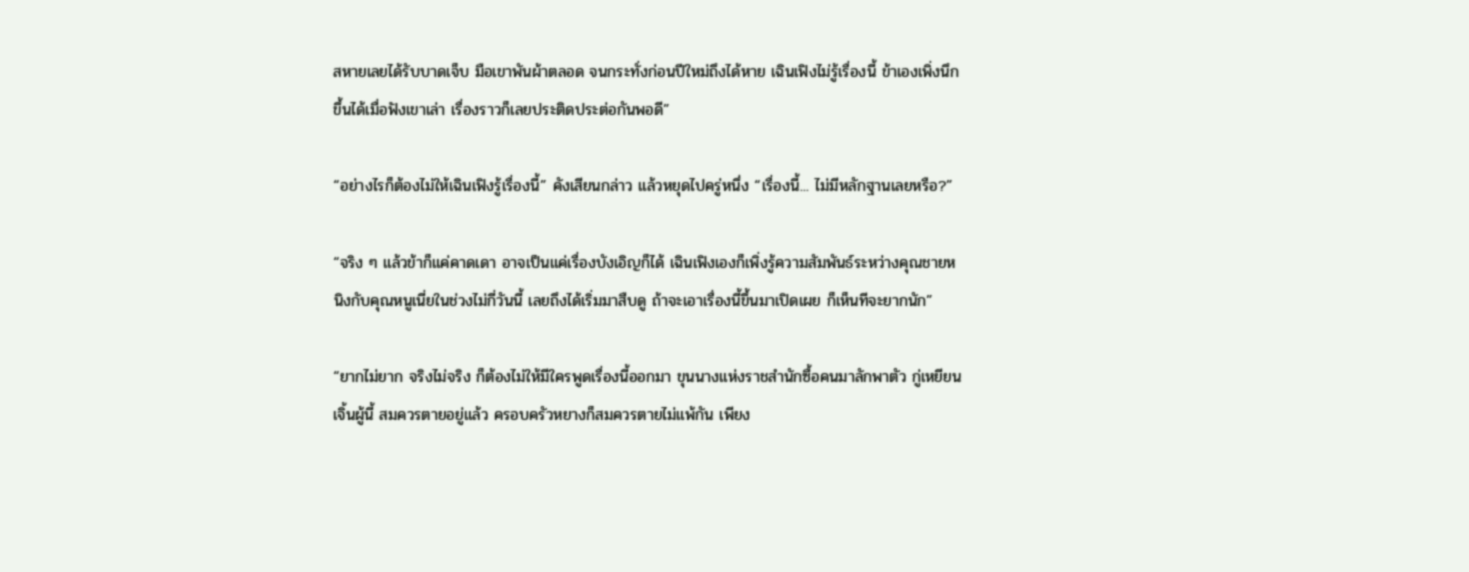สหายเลยได้รับบาดเจ็บ มือเขาพันผ้าตลอด จนกระทั่งก่อนปีใหม่ถึงได้หาย เฉินเฟิงไม่รู้เรื่องนี้ ข้าเองเพิ่งนึกขึ้นได้เมื่อฟังเขาเล่า เรื่องราวก็เลยประติดประต่อกันพอดี”

“อย่างไรก็ต้องไม่ให้เฉินเฟิงรู้เรื่องนี้” คังเสียนกล่าว แล้วหยุดไปครู่หนึ่ง “เรื่องนี้... ไม่มีหลักฐานเลยหรือ?”

“จริง ๆ แล้วข้าก็แค่คาดเดา อาจเป็นแค่เรื่องบังเอิญก็ได้ เฉินเฟิงเองก็เพิ่งรู้ความสัมพันธ์ระหว่างคุณชายหนิงกับคุณหนูเนี่ยในช่วงไม่กี่วันนี้ เลยถึงได้เริ่มมาสืบดู ถ้าจะเอาเรื่องนี้ขึ้นมาเปิดเผย ก็เห็นทีจะยากนัก”

“ยากไม่ยาก จริงไม่จริง ก็ต้องไม่ให้มีใครพูดเรื่องนี้ออกมา ขุนนางแห่งราชสำนักซื้อคนมาลักพาตัว กู่เหยียนเจิ้นผู้นี้ สมควรตายอยู่แล้ว ครอบครัวหยางก็สมควรตายไม่แพ้กัน เพียง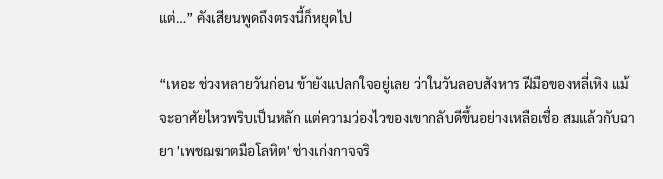แต่…” คังเสียนพูดถึงตรงนี้ก็หยุดไป

“เหอะ ช่วงหลายวันก่อน ข้ายังแปลกใจอยู่เลย ว่าในวันลอบสังหาร ฝีมือของหลี่เหิง แม้จะอาศัยไหวพริบเป็นหลัก แต่ความว่องไวของเขากลับดีขึ้นอย่างเหลือเชื่อ สมแล้วกับฉายา 'เพชฌฆาตมือโลหิต' ช่างเก่งกาจจริ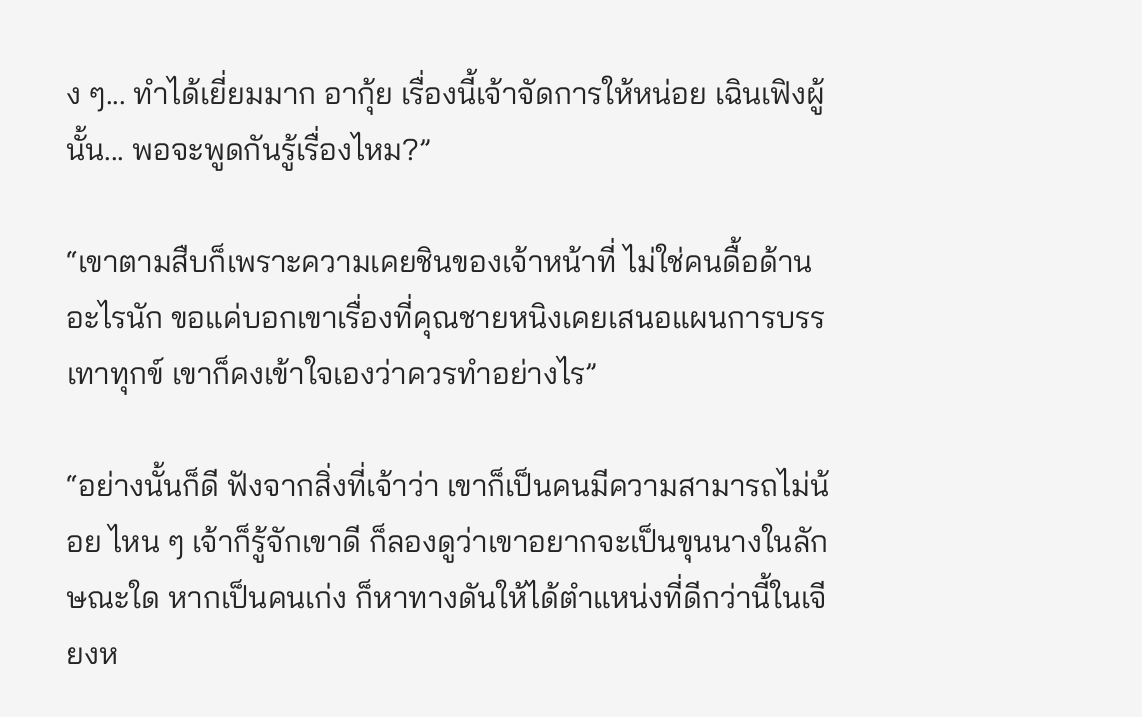ง ๆ... ทำได้เยี่ยมมาก อากุ้ย เรื่องนี้เจ้าจัดการให้หน่อย เฉินเฟิงผู้นั้น... พอจะพูดกันรู้เรื่องไหม?”

“เขาตามสืบก็เพราะความเคยชินของเจ้าหน้าที่ ไม่ใช่คนดื้อด้านอะไรนัก ขอแค่บอกเขาเรื่องที่คุณชายหนิงเคยเสนอแผนการบรรเทาทุกข์ เขาก็คงเข้าใจเองว่าควรทำอย่างไร”

“อย่างนั้นก็ดี ฟังจากสิ่งที่เจ้าว่า เขาก็เป็นคนมีความสามารถไม่น้อย ไหน ๆ เจ้าก็รู้จักเขาดี ก็ลองดูว่าเขาอยากจะเป็นขุนนางในลักษณะใด หากเป็นคนเก่ง ก็หาทางดันให้ได้ตำแหน่งที่ดีกว่านี้ในเจียงห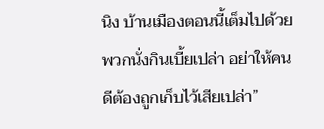นิง บ้านเมืองตอนนี้เต็มไปด้วยพวกนั่งกินเบี้ยเปล่า อย่าให้คนดีต้องถูกเก็บไว้เสียเปล่า”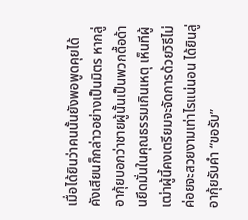เมื่อได้ยินว่าคนนั้นยังพอพูดคุยได้ คังเสียนก็กล่าวอย่างเป็นมิตร หากลู่อากุ้ยบอกว่าชายผู้นั้นเป็นพวกดื้อด้านยึดมั่นในคุณธรรมเกินเหตุ เห็นทีผู้เฒ่าผู้นี้คงเตรียมจะจัดการด้วยวิธีไม่ค่อยจะสวยงามเท่าไรแน่นอน ได้ยินลู่อากุ้ยรับคำ “ขอรับ”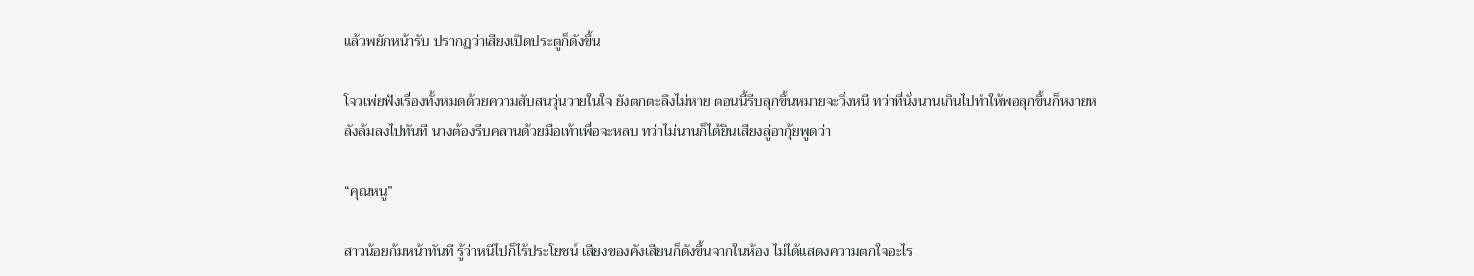แล้วพยักหน้ารับ ปรากฏว่าเสียงเปิดประตูก็ดังขึ้น

โจวเพ่ยฟังเรื่องทั้งหมดด้วยความสับสนวุ่นวายในใจ ยังตกตะลึงไม่หาย ตอนนี้รีบลุกขึ้นหมายจะวิ่งหนี ทว่าที่นั่งนานเกินไปทำให้พอลุกขึ้นก็หงายหลังล้มลงไปทันที นางต้องรีบคลานด้วยมือเท้าเพื่อจะหลบ ทว่าไม่นานก็ได้ยินเสียงลู่อากุ้ยพูดว่า

“คุณหนู”

สาวน้อยก้มหน้าทันที รู้ว่าหนีไปก็ไร้ประโยชน์ เสียงของคังเสียนก็ดังขึ้นจากในห้อง ไม่ได้แสดงความตกใจอะไร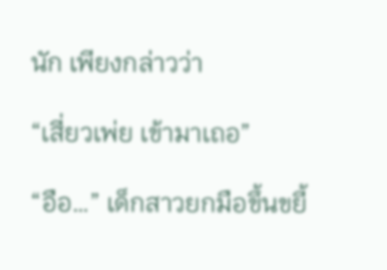นัก เพียงกล่าวว่า

“เสี่ยวเพ่ย เข้ามาเถอ”

“อือ…” เด็กสาวยกมือขึ้นขยี้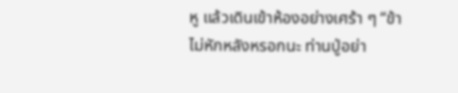หู แล้วเดินเข้าห้องอย่างเศร้า ๆ “ข้าไม่หักหลังหรอกนะ ท่านปู่อย่า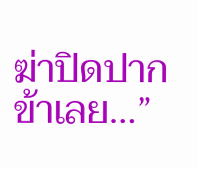ฆ่าปิดปากข้าเลย…”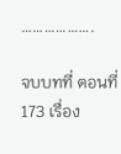……………….

จบบทที่ ตอนที่ 173 เรื่อง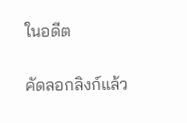ในอดีต

คัดลอกลิงก์แล้ว